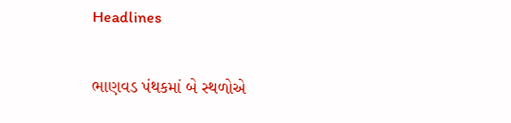Headlines

ભાણવડ પંથકમાં બે સ્થળોએ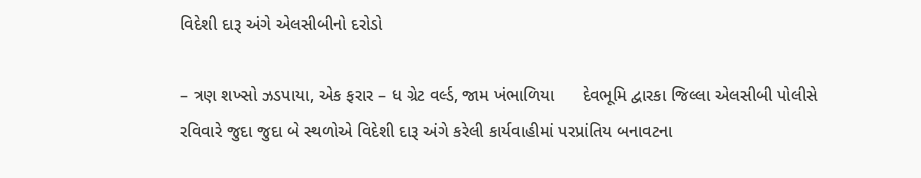વિદેશી દારૂ અંગે એલસીબીનો દરોડો

– ત્રણ શખ્સો ઝડપાયા, એક ફરાર – ધ ગ્રેટ વર્લ્ડ, જામ ખંભાળિયા      દેવભૂમિ દ્વારકા જિલ્લા એલસીબી પોલીસે રવિવારે જુદા જુદા બે સ્થળોએ વિદેશી દારૂ અંગે કરેલી કાર્યવાહીમાં પરપ્રાંતિય બનાવટના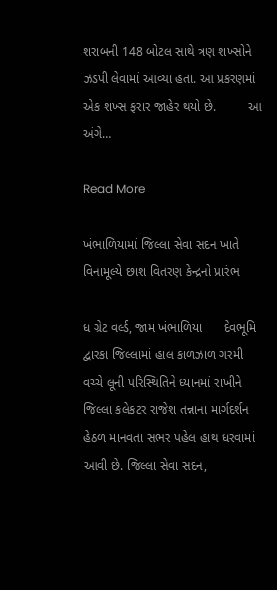શરાબની 148 બોટલ સાથે ત્રણ શખ્સોને ઝડપી લેવામાં આવ્યા હતા. આ પ્રકરણમાં એક શખ્સ ફરાર જાહેર થયો છે.         આ અંગે…

Read More

ખંભાળિયામાં જિલ્લા સેવા સદન ખાતે વિનામૂલ્યે છાશ વિતરણ કેન્દ્રનો પ્રારંભ

ધ ગ્રેટ વર્લ્ડ, જામ ખંભાળિયા      દેવભૂમિ દ્વારકા જિલ્લામાં હાલ કાળઝાળ ગરમી વચ્ચે લૂની પરિસ્થિતિને ધ્યાનમાં રાખીને જિલ્લા કલેકટર રાજેશ તન્નાના માર્ગદર્શન હેઠળ માનવતા સભર પહેલ હાથ ધરવામાં આવી છે. જિલ્લા સેવા સદન,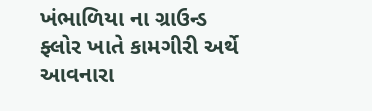ખંભાળિયા ના ગ્રાઉન્ડ ફ્લોર ખાતે કામગીરી અર્થે આવનારા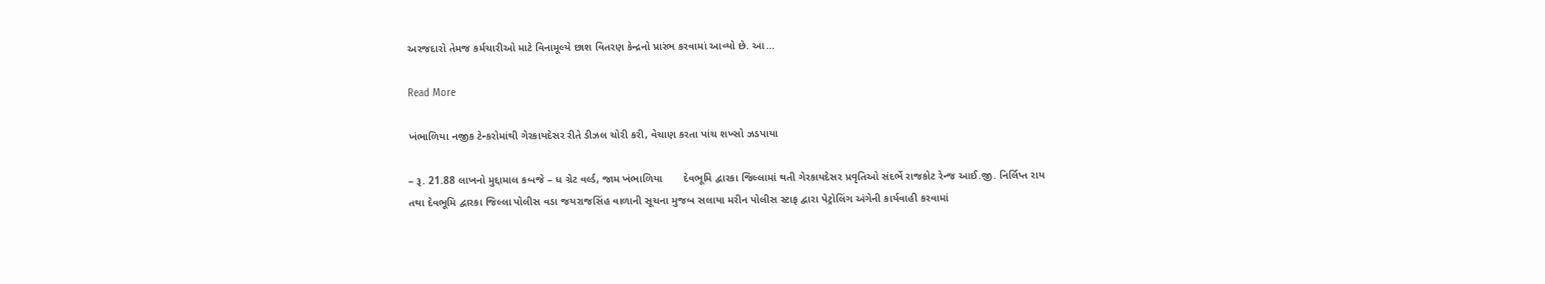અરજદારો તેમજ કર્મચારીઓ માટે વિનામૂલ્યે છાશ વિતરણ કેન્દ્રનો પ્રારંભ કરવામાં આવ્યો છે. આ…

Read More

ખંભાળિયા નજીક ટેન્કરોમાંથી ગેરકાયદેસર રીતે ડીઝલ ચોરી કરી, વેચાણ કરતા પાંચ શખ્સો ઝડપાયા

– રૂ. 21.88 લાખનો મુદ્દામાલ કબજે – ધ ગ્રેટ વર્લ્ડ, જામ ખંભાળિયા       દેવભૂમિ દ્વારકા જિલ્લામાં થતી ગેરકાયદેસર પ્રવૃતિઓ સંદર્ભે રાજકોટ રેન્જ આઈ.જી. નિર્લિપ્ત રાય તથા દેવભૂમિ દ્વારકા જિલ્લા પોલીસ વડા જયરાજસિંહ વાળાની સૂચના મુજબ સલાયા મરીન પોલીસ સ્ટાફ દ્વારા પેટ્રોલિંગ અંગેની કાર્યવાહી કરવામાં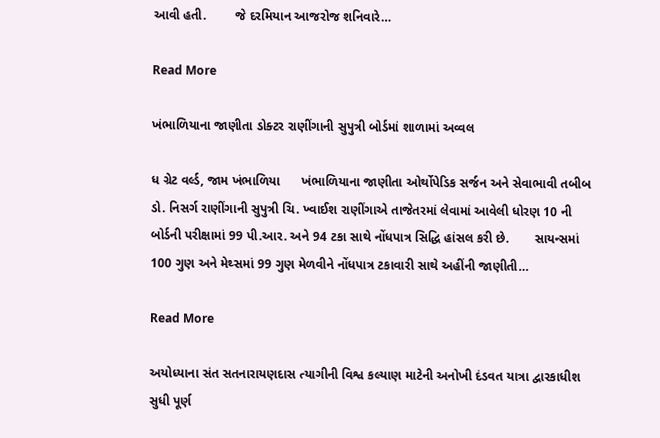આવી હતી.        જે દરમિયાન આજરોજ શનિવારે…

Read More

ખંભાળિયાના જાણીતા ડોક્ટર રાણીંગાની સુપુત્રી બોર્ડમાં શાળામાં અવ્વલ

ધ ગ્રેટ વર્લ્ડ, જામ ખંભાળિયા      ખંભાળિયાના જાણીતા ઓર્થોપેડિક સર્જન અને સેવાભાવી તબીબ ડો. નિસર્ગ રાણીંગાની સુપુત્રી ચિ. ખ્વાઈશ રાણીંગાએ તાજેતરમાં લેવામાં આવેલી ધોરણ 10 ની બોર્ડની પરીક્ષામાં 99 પી.આર. અને 94 ટકા સાથે નોંધપાત્ર સિદ્ધિ હાંસલ કરી છે.       સાયન્સમાં 100 ગુણ અને મેથ્સમાં 99 ગુણ મેળવીને નોંધપાત્ર ટકાવારી સાથે અહીંની જાણીતી…

Read More

અયોધ્યાના સંત સતનારાયણદાસ ત્યાગીની વિશ્વ કલ્યાણ માટેની અનોખી દંડવત યાત્રા દ્વારકાધીશ સુધી પૂર્ણ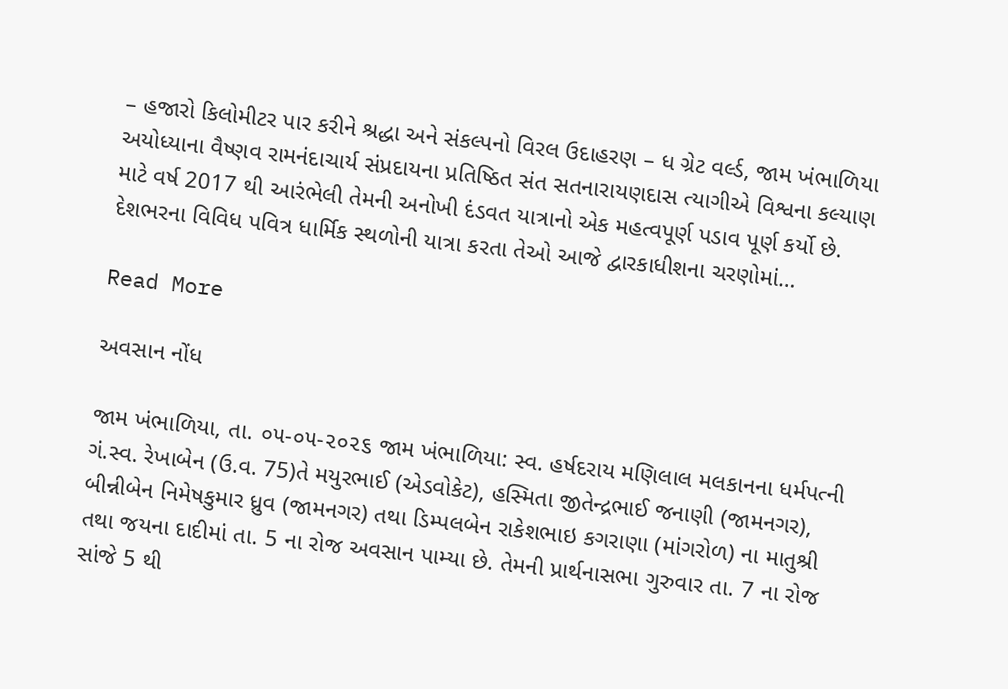– હજારો કિલોમીટર પાર કરીને શ્રદ્ધા અને સંકલ્પનો વિરલ ઉદાહરણ – ધ ગ્રેટ વર્લ્ડ, જામ ખંભાળિયા        અયોધ્યાના વૈષ્ણવ રામનંદાચાર્ય સંપ્રદાયના પ્રતિષ્ઠિત સંત સતનારાયણદાસ ત્યાગીએ વિશ્વના કલ્યાણ માટે વર્ષ 2017 થી આરંભેલી તેમની અનોખી દંડવત યાત્રાનો એક મહત્વપૂર્ણ પડાવ પૂર્ણ કર્યો છે. દેશભરના વિવિધ પવિત્ર ધાર્મિક સ્થળોની યાત્રા કરતા તેઓ આજે દ્વારકાધીશના ચરણોમાં…

Read More

અવસાન નોંધ

જામ ખંભાળિયા, તા. ૦૫-૦૫-૨૦૨૬ જામ ખંભાળિયા: સ્વ. હર્ષદરાય મણિલાલ મલકાનના ધર્મપત્ની ગં.સ્વ. રેખાબેન (ઉ.વ. 75)તે મયુરભાઈ (એડવોકેટ), હસ્મિતા જીતેન્દ્રભાઈ જનાણી (જામનગર), બીન્નીબેન નિમેષકુમાર ધ્રુવ (જામનગર) તથા ડિમ્પલબેન રાકેશભાઇ કગરાણા (માંગરોળ) ના માતુશ્રી તથા જયના દાદીમાં તા. 5 ના રોજ અવસાન પામ્યા છે. તેમની પ્રાર્થનાસભા ગુરુવાર તા. 7 ના રોજ સાંજે 5 થી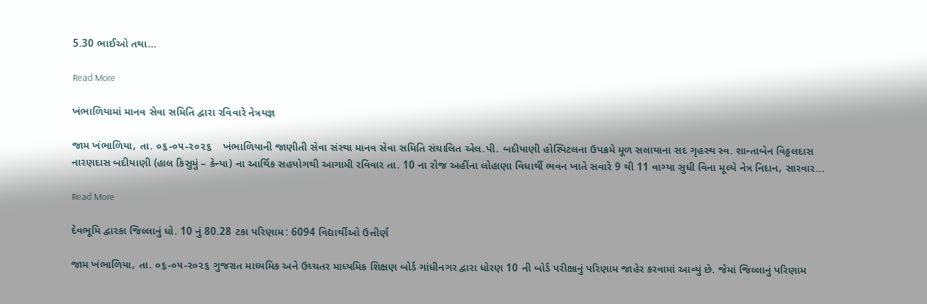5.30 ભાઈઓ તથા…

Read More

ખંભાળિયામાં માનવ સેવા સમિતિ દ્વારા રવિવારે નેત્રયજ્ઞ

જામ ખંભાળિયા, તા. ૦૬-૦૫-૨૦૨૬    ખંભાળિયાની જાણીતી સેવા સંસ્થા માનવ સેવા સમિતિ સંચાલિત એલ.પી. બદીયાણી હોસ્પિટલના ઉપક્રમે મૂળ સલાયાના સદ ગૃહસ્થ સ્વ. શાન્તાબેન વિઠ્ઠલદાસ નારણદાસ બદીયાણી (હાલ કિસુમું – કેન્યા) ના આર્થિક સહયોગથી આગામી રવિવાર તા. 10 ના રોજ અહીંના લોહાણા વિધાર્થી ભવન ખાતે સવારે 9 થી 11 વાગ્યા સુધી વિના મૂલ્યે નેત્ર નિદાન, સારવાર…

Read More

દેવભૂમિ દ્વારકા જિલ્લાનું ધો. 10 નું 80.28 ટકા પરિણામ: 6094 વિદ્યાર્થીઓ ઉત્તીર્ણ

જામ ખંભાળિયા, તા. ૦૬-૦૫-૨૦૨૬ ગુજરાત માધ્યમિક અને ઉચ્ચતર માધ્યમિક શિક્ષણ બોર્ડ ગાંધીનગર દ્વારા ધોરણ 10 ની બોર્ડ પરીક્ષાનું પરિણામ જાહેર કરવામાં આવ્યું છે. જેમાં જિલ્લાનું પરિણામ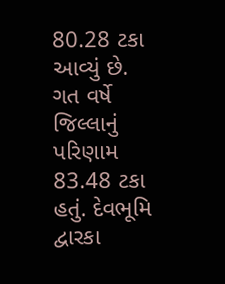80.28 ટકા આવ્યું છે. ગત વર્ષે જિલ્લાનું પરિણામ 83.48 ટકા હતું. દેવભૂમિ દ્વારકા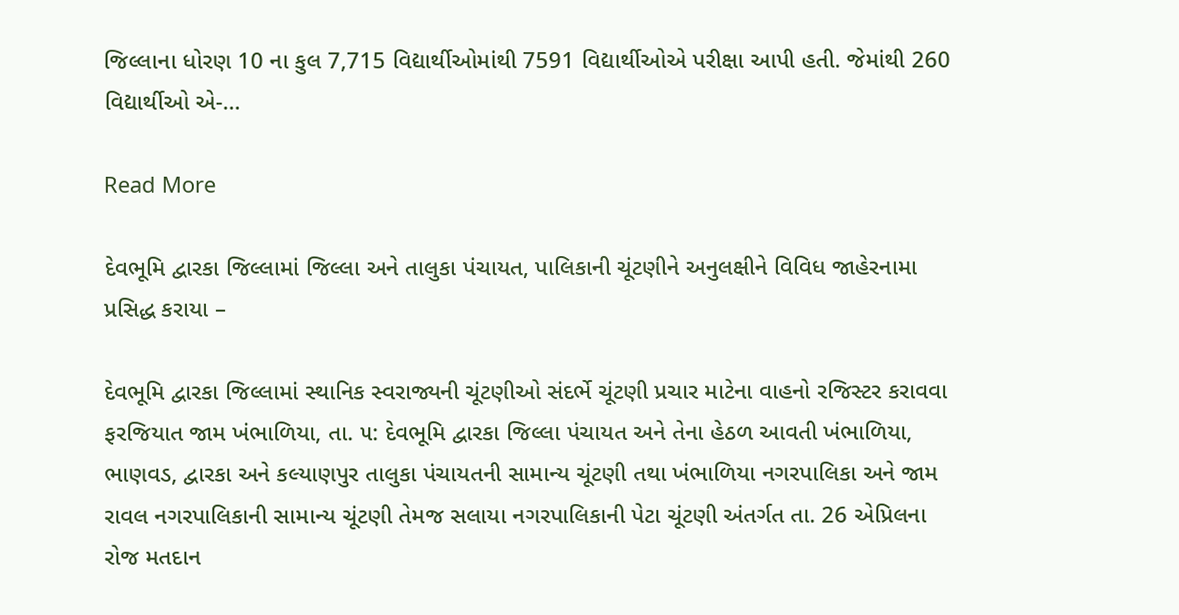જિલ્લાના ધોરણ 10 ના કુલ 7,715 વિદ્યાર્થીઓમાંથી 7591 વિદ્યાર્થીઓએ પરીક્ષા આપી હતી. જેમાંથી 260 વિદ્યાર્થીઓ એ-…

Read More

દેવભૂમિ દ્વારકા જિલ્લામાં જિલ્લા અને તાલુકા પંચાયત, પાલિકાની ચૂંટણીને અનુલક્ષીને વિવિધ જાહેરનામા પ્રસિદ્ધ કરાયા –

દેવભૂમિ દ્વારકા જિલ્લામાં સ્થાનિક સ્વરાજ્યની ચૂંટણીઓ સંદર્ભે ચૂંટણી પ્રચાર માટેના વાહનો રજિસ્ટર કરાવવા ફરજિયાત જામ ખંભાળિયા, તા. ૫: દેવભૂમિ દ્વારકા જિલ્લા પંચાયત અને તેના હેઠળ આવતી ખંભાળિયા, ભાણવડ, દ્વારકા અને કલ્યાણપુર તાલુકા પંચાયતની સામાન્ય ચૂંટણી તથા ખંભાળિયા નગરપાલિકા અને જામ રાવલ નગરપાલિકાની સામાન્ય ચૂંટણી તેમજ સલાયા નગરપાલિકાની પેટા ચૂંટણી અંતર્ગત તા. 26 એપ્રિલના રોજ મતદાન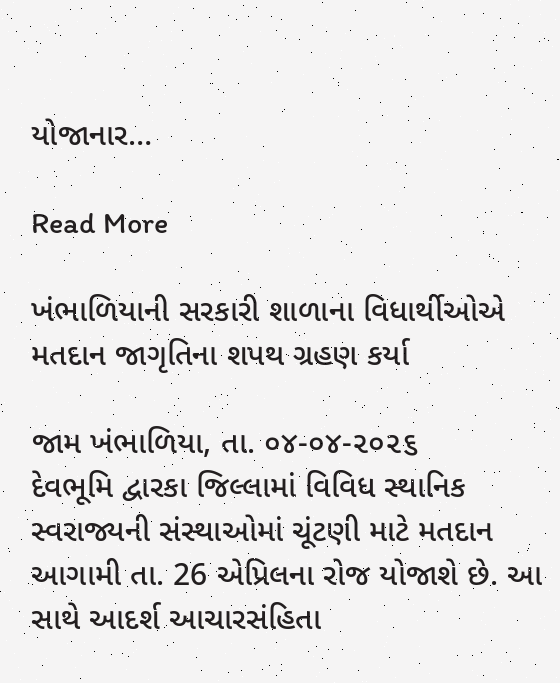યોજાનાર…

Read More

ખંભાળિયાની સરકારી શાળાના વિધાર્થીઓએ મતદાન જાગૃતિના શપથ ગ્રહણ કર્યા

જામ ખંભાળિયા, તા. ૦૪-૦૪-૨૦૨૬        દેવભૂમિ દ્વારકા જિલ્લામાં વિવિધ સ્થાનિક સ્વરાજ્યની સંસ્થાઓમાં ચૂંટણી માટે મતદાન આગામી તા. 26 એપ્રિલના રોજ યોજાશે છે. આ સાથે આદર્શ આચારસંહિતા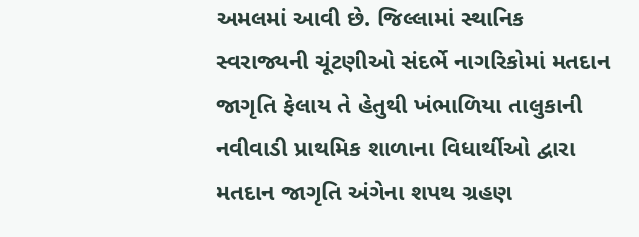અમલમાં આવી છે. જિલ્લામાં સ્થાનિક સ્વરાજ્યની ચૂંટણીઓ સંદર્ભે નાગરિકોમાં મતદાન જાગૃતિ ફેલાય તે હેતુથી ખંભાળિયા તાલુકાની નવીવાડી પ્રાથમિક શાળાના વિધાર્થીઓ દ્વારા મતદાન જાગૃતિ અંગેના શપથ ગ્રહણ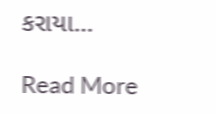કરાયા…

Read More